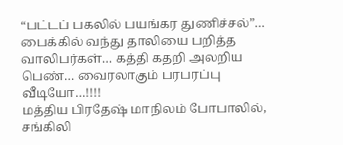“பட்டப் பகலில் பயங்கர துணிச்சல்”… பைக்கில் வந்து தாலியை பறித்த வாலிபர்கள்… கத்தி கதறி அலறிய பெண்… வைரலாகும் பரபரப்பு வீடியோ…!!!!
மத்திய பிரதேஷ் மாநிலம் போபாலில், சங்கிலி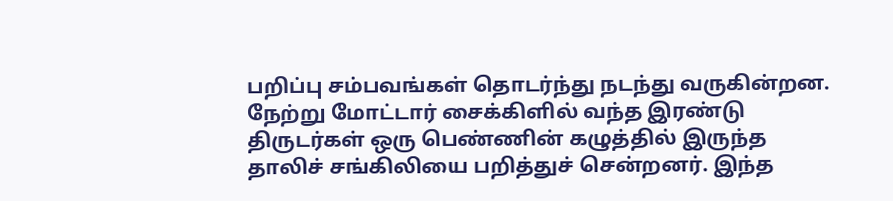பறிப்பு சம்பவங்கள் தொடர்ந்து நடந்து வருகின்றன. நேற்று மோட்டார் சைக்கிளில் வந்த இரண்டு திருடர்கள் ஒரு பெண்ணின் கழுத்தில் இருந்த தாலிச் சங்கிலியை பறித்துச் சென்றனர். இந்த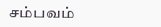சம்பவம்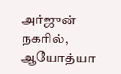அர்ஜுன் நகரில், ஆயோத்யா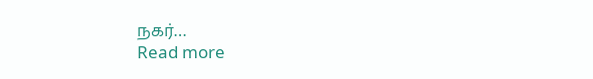நகர்…
Read more